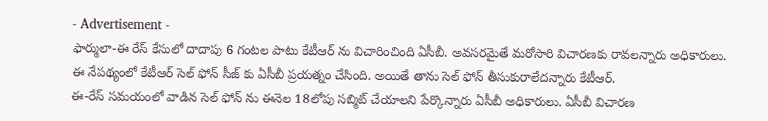- Advertisement -
ఫార్ములా-ఈ రేస్ కేసులో దాదాపు 6 గంటల పాటు కేటీఆర్ ను విచారించింది ఏసీబీ. అవసరమైతే మరోసారి విచారణకు రావలన్నారు అధికారులు. ఈ నేపథ్యంలో కేటీఆర్ సెల్ ఫోన్ సీజ్ కు ఏసీబీ ప్రయత్నం చేసింది. అయితే తాను సెల్ ఫోన్ తీసుకురాలేదన్నారు కేటీఆర్.
ఈ-రేస్ సమయంలో వాడిన సెల్ ఫోన్ ను ఈనెల 18లోపు సబ్మిట్ చేయాలని పేర్కొన్నారు ఏసీబీ అధికారులు. ఏసీబీ విచారణ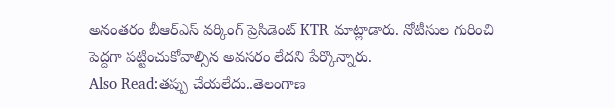అనంతరం బీఆర్ఎస్ వర్కింగ్ ప్రెసిడెంట్ KTR మాట్లాడారు. నోటీసుల గురించి పెద్దగా పట్టించుకోవాల్సిన అవసరం లేదని పేర్కొన్నారు.
Also Read:తప్పు చేయలేదు..తెలంగాణ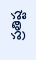ప్రతిష్ట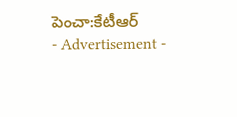పెంచా:కేటీఆర్
- Advertisement -